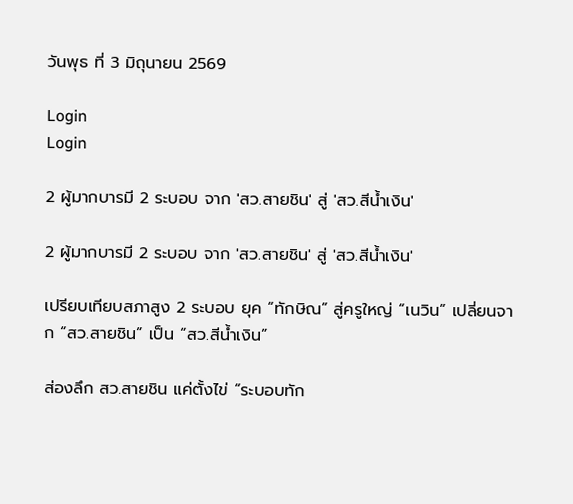วันพุธ ที่ 3 มิถุนายน 2569

Login
Login

2 ผู้มากบารมี 2 ระบอบ จาก 'สว.สายชิน' สู่ 'สว.สีน้ำเงิน'

2 ผู้มากบารมี 2 ระบอบ จาก 'สว.สายชิน' สู่ 'สว.สีน้ำเงิน'

เปรียบเทียบสภาสูง 2 ระบอบ ยุค “ทักษิณ” สู่ครูใหญ่ “เนวิน” เปลี่ยนจาก “สว.สายชิน” เป็น “สว.สีน้ำเงิน”

ส่องลึก สว.สายชิน แค่ตั้งไข่ “ระบอบทัก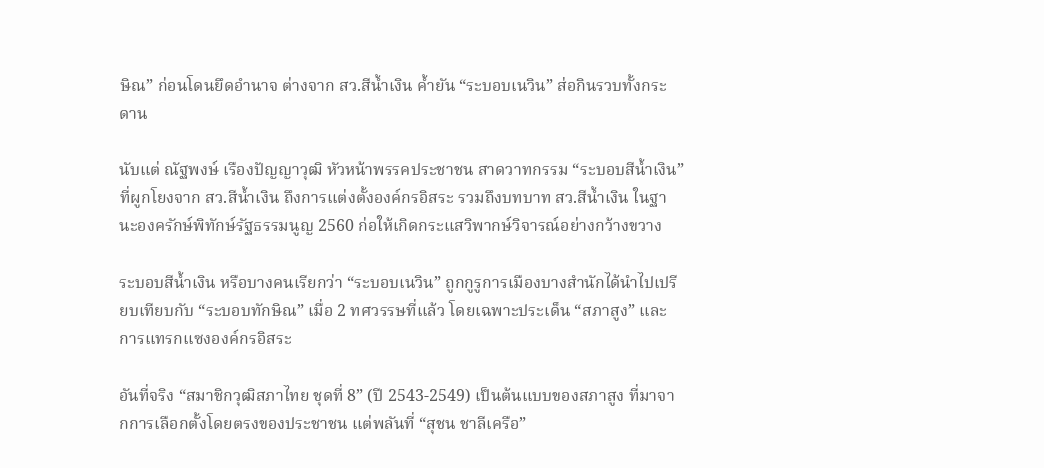ษิณ” ก่อนโดนยึดอำนาจ ต่างจาก สว.สีน้ำเงิน ค้ำยัน “ระบอบเนวิน” ส่อกินรวบทั้งกระดาน

นับแต่ ณัฐพงษ์ เรืองปัญญาวุฒิ หัวหน้าพรรคประชาชน สาดวาทกรรม “ระบอบสีน้ำเงิน” ที่ผูกโยงจาก สว.สีน้ำเงิน ถึงการแต่งตั้งองค์กรอิสระ รวมถึงบทบาท สว.สีน้ำเงิน ในฐานะองครักษ์พิทักษ์รัฐธรรมนูญ 2560 ก่อให้เกิดกระแสวิพากษ์วิจารณ์อย่างกว้างขวาง

ระบอบสีน้ำเงิน หรือบางคนเรียกว่า “ระบอบเนวิน” ถูกกูรูการเมืองบางสำนักได้นำไปเปรียบเทียบกับ “ระบอบทักษิณ” เมื่อ 2 ทศวรรษที่แล้ว โดยเฉพาะประเด็น “สภาสูง” และการแทรกแซงองค์กรอิสระ

อันที่จริง “สมาชิกวุฒิสภาไทย ชุดที่ 8” (ปี 2543-2549) เป็นต้นแบบของสภาสูง ที่มาจากการเลือกตั้งโดยตรงของประชาชน แต่พลันที่ “สุชน ชาลีเครือ”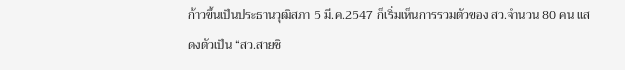ก้าวขึ้นเป็นประธานวุฒิสภา 5 มี.ค.2547 ก็เริ่มเห็นการรวมตัวของ สว.จำนวน 80 คน แสดงตัวเป็น “สว.สายชิ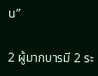น”

2 ผู้มากบารมี 2 ระ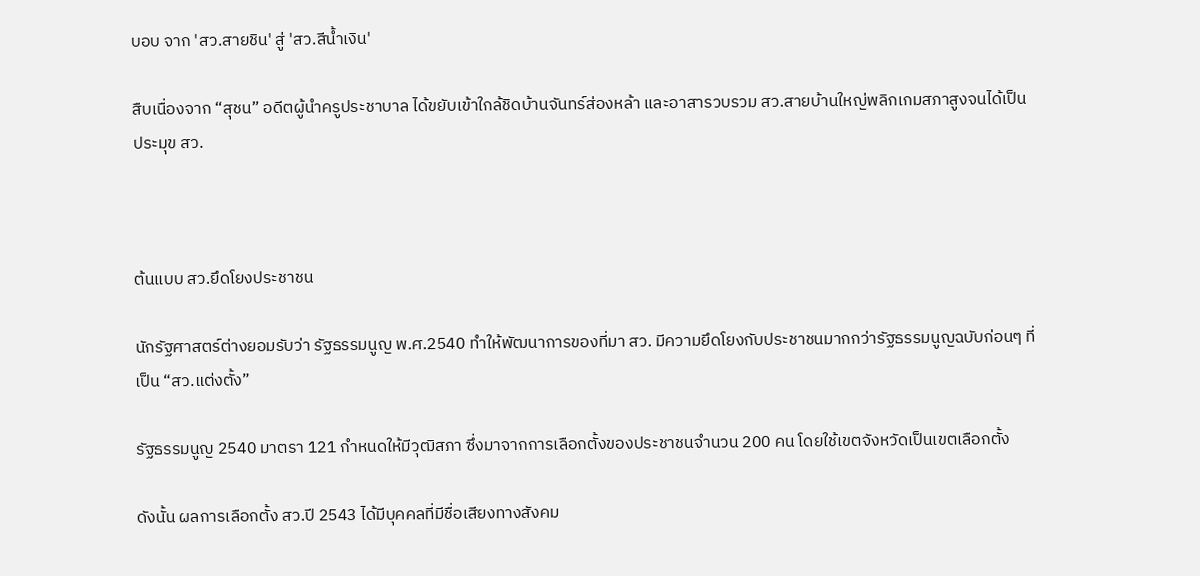บอบ จาก 'สว.สายชิน' สู่ 'สว.สีน้ำเงิน'

สืบเนื่องจาก “สุชน” อดีตผู้นำครูประชาบาล ได้ขยับเข้าใกล้ชิดบ้านจันทร์ส่องหล้า และอาสารวบรวม สว.สายบ้านใหญ่พลิกเกมสภาสูงจนได้เป็นประมุข สว.



ต้นแบบ สว.ยึดโยงประชาชน

นักรัฐศาสตร์ต่างยอมรับว่า รัฐธรรมนูญ พ.ศ.2540 ทำให้พัฒนาการของที่มา สว. มีความยึดโยงกับประชาชนมากกว่ารัฐธรรมนูญฉบับก่อนๆ ที่เป็น “สว.แต่งตั้ง”

รัฐธรรมนูญ 2540 มาตรา 121 กำหนดให้มีวุฒิสภา ซึ่งมาจากการเลือกตั้งของประชาชนจำนวน 200 คน โดยใช้เขตจังหวัดเป็นเขตเลือกตั้ง

ดังนั้น ผลการเลือกตั้ง สว.ปี 2543 ได้มีบุคคลที่มีชื่อเสียงทางสังคม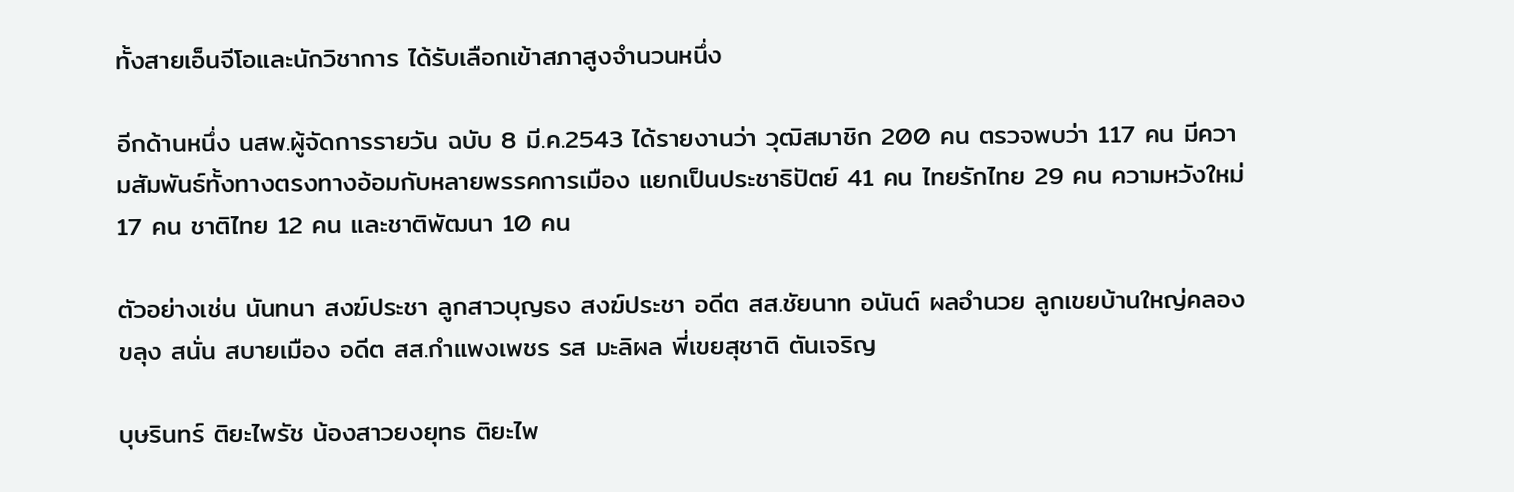ทั้งสายเอ็นจีโอและนักวิชาการ ได้รับเลือกเข้าสภาสูงจำนวนหนึ่ง

อีกด้านหนึ่ง นสพ.ผู้จัดการรายวัน ฉบับ 8 มี.ค.2543 ได้รายงานว่า วุฒิสมาชิก 200 คน ตรวจพบว่า 117 คน มีความสัมพันธ์ทั้งทางตรงทางอ้อมกับหลายพรรคการเมือง แยกเป็นประชาธิปัตย์ 41 คน ไทยรักไทย 29 คน ความหวังใหม่ 17 คน ชาติไทย 12 คน และชาติพัฒนา 10 คน

ตัวอย่างเช่น นันทนา สงฆ์ประชา ลูกสาวบุญธง สงฆ์ประชา อดีต สส.ชัยนาท อนันต์ ผลอำนวย ลูกเขยบ้านใหญ่คลองขลุง สนั่น สบายเมือง อดีต สส.กำแพงเพชร รส มะลิผล พี่เขยสุชาติ ตันเจริญ

บุษรินทร์ ติยะไพรัช น้องสาวยงยุทธ ติยะไพ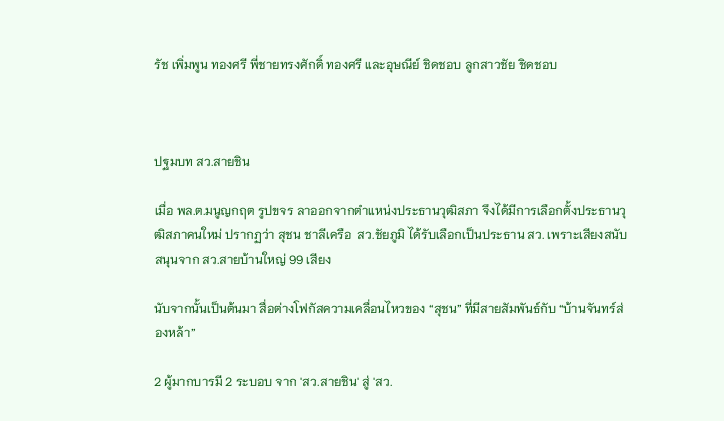รัช เพิ่มพูน ทองศรี พี่ชายทรงศักดิ์ ทองศรี และอุษณีย์ ชิดชอบ ลูกสาวชัย ชิดชอบ



ปฐมบท สว.สายชิน

เมื่อ พล.ต.มนูญกฤต รูปขจร ลาออกจากตำแหน่งประธานวุฒิสภา จึงได้มีการเลือกตั้งประธานวุฒิสภาคนใหม่ ปรากฏว่า สุชน ชาลีเครือ  สว.ชัยภูมิ ได้รับเลือกเป็นประธาน สว. เพราะเสียงสนับสนุนจาก สว.สายบ้านใหญ่ 99 เสียง

นับจากนั้นเป็นต้นมา สื่อต่างโฟกัสความเคลื่อนไหวของ “สุชน” ที่มีสายสัมพันธ์กับ “บ้านจันทร์ส่องหล้า”

2 ผู้มากบารมี 2 ระบอบ จาก 'สว.สายชิน' สู่ 'สว.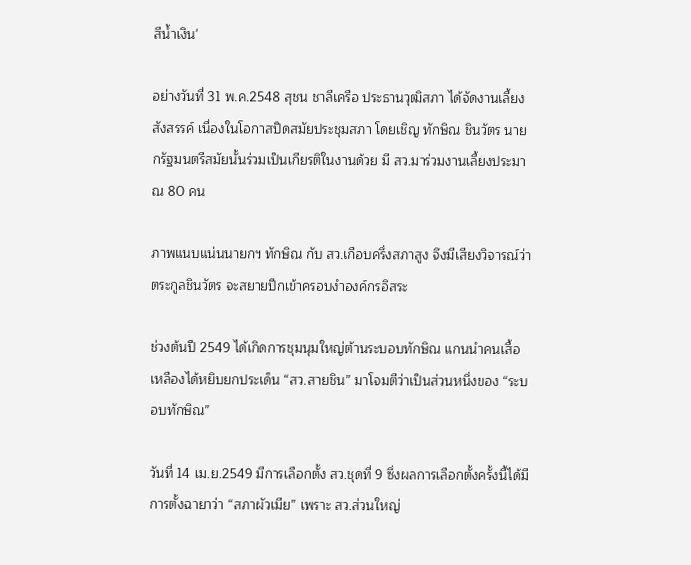สีน้ำเงิน'

อย่างวันที่ 31 พ.ค.2548 สุชน ชาลีเครือ ประธานวุฒิสภา ได้จัดงานเลี้ยงสังสรรค์ เนื่องในโอกาสปิดสมัยประชุมสภา โดยเชิญ ทักษิณ ชินวัตร นายกรัฐมนตรีสมัยนั้นร่วมเป็นเกียรติในงานด้วย มี สว.มาร่วมงานเลี้ยงประมาณ 80 คน

ภาพแนบแน่นนายกฯ ทักษิณ กับ สว.เกือบครึ่งสภาสูง จึงมีเสียงวิจารณ์ว่า ตระกูลชินวัตร จะสยายปีกเข้าครอบงำองค์กรอิสระ

ช่วงต้นปี 2549 ได้เกิดการชุมนุมใหญ่ต้านระบอบทักษิณ แกนนำคนเสื้อเหลืองได้หยิบยกประเด็น “สว.สายชิน” มาโจมตีว่าเป็นส่วนหนึ่งของ “ระบอบทักษิณ”

วันที่ 14 เม.ย.2549 มีการเลือกตั้ง สว.ชุดที่ 9 ซึ่งผลการเลือกตั้งครั้งนี้ได้มีการตั้งฉายาว่า “สภาผัวเมีย” เพราะ สว.ส่วนใหญ่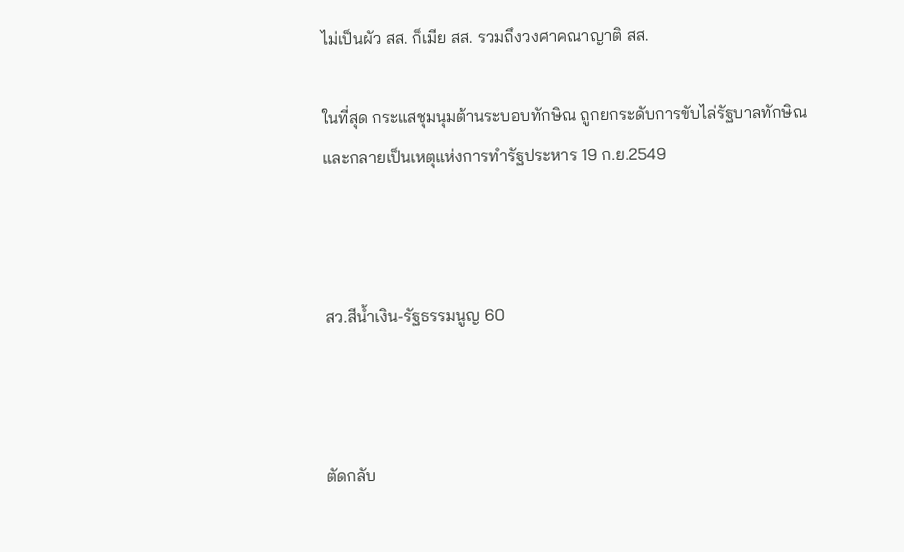ไม่เป็นผัว สส. ก็เมีย สส. รวมถึงวงศาคณาญาติ สส.

ในที่สุด กระแสชุมนุมต้านระบอบทักษิณ ถูกยกระดับการขับไล่รัฐบาลทักษิณ และกลายเป็นเหตุแห่งการทำรัฐประหาร 19 ก.ย.2549



สว.สีน้ำเงิน-รัฐธรรมนูญ 60



ตัดกลับ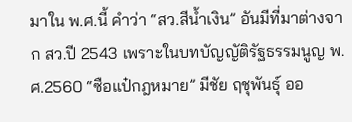มาใน พ.ศ.นี้ คำว่า “สว.สีน้ำเงิน” อันมีที่มาต่างจาก สว.ปี 2543 เพราะในบทบัญญัติรัฐธรรมนูญ พ.ศ.2560 “ซือแป๋กฎหมาย” มีชัย ฤชุพันธุ์ ออ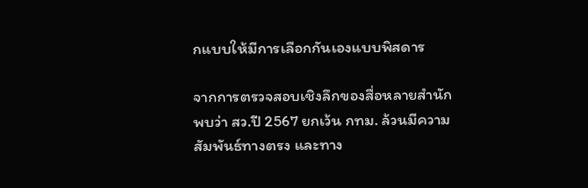กแบบให้มีการเลือกกันเองแบบพิสดาร

จากการตรวจสอบเชิงลึกของสื่อหลายสำนัก พบว่า สว.ปี 2567 ยกเว้น กทม. ล้วนมีความสัมพันธ์ทางตรง และทาง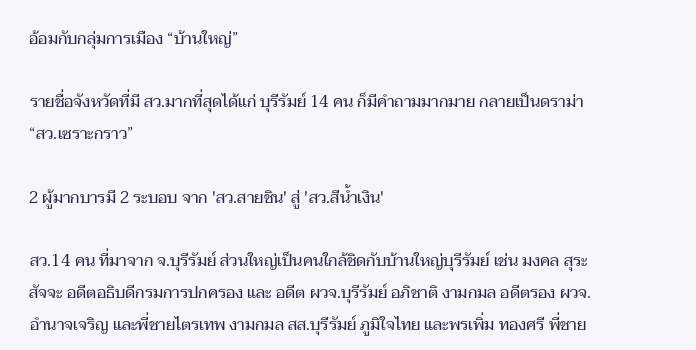อ้อมกับกลุ่มการเมือง “บ้านใหญ่”

รายชื่อจังหวัดที่มี สว.มากที่สุดได้แก่ บุรีรัมย์ 14 คน ก็มีคำถามมากมาย กลายเป็นดราม่า “สว.เซราะกราว”

2 ผู้มากบารมี 2 ระบอบ จาก 'สว.สายชิน' สู่ 'สว.สีน้ำเงิน'

สว.14 คน ที่มาจาก จ.บุรีรัมย์ ส่วนใหญ่เป็นคนใกล้ชิดกับบ้านใหญ่บุรีรัมย์ เช่น มงคล สุระสัจจะ อดีตอธิบดีกรมการปกครอง และ อดีต ผวจ.บุรีรัมย์ อภิชาติ งามกมล อดีตรอง ผวจ.อำนาจเจริญ และพี่ชายไตรเทพ งามกมล สส.บุรีรัมย์ ภูมิใจไทย และพรเพิ่ม ทองศรี พี่ชาย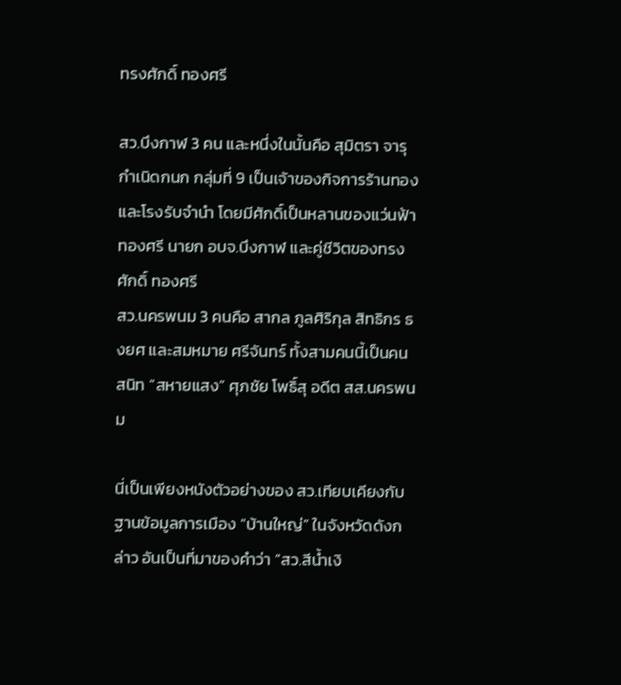ทรงศักดิ์ ทองศรี

สว.บึงกาฬ 3 คน และหนึ่งในนั้นคือ สุมิตรา จารุกำเนิดกนก กลุ่มที่ 9 เป็นเจ้าของกิจการร้านทอง และโรงรับจำนำ โดยมีศักดิ์เป็นหลานของแว่นฟ้า ทองศรี นายก อบจ.บึงกาฬ และคู่ชีวิตของทรงศักดิ์ ทองศรี
สว.นครพนม 3 คนคือ สากล ภูลศิริกุล สิทธิกร ธงยศ และสมหมาย ศรีจันทร์ ทั้งสามคนนี้เป็นคนสนิท “สหายแสง” ศุภชัย โพธิ์สุ อดีต สส.นครพนม

นี่เป็นเพียงหนังตัวอย่างของ สว.เทียบเคียงกับฐานข้อมูลการเมือง “บ้านใหญ่” ในจังหวัดดังกล่าว อันเป็นที่มาของคำว่า “สว.สีน้ำเงิ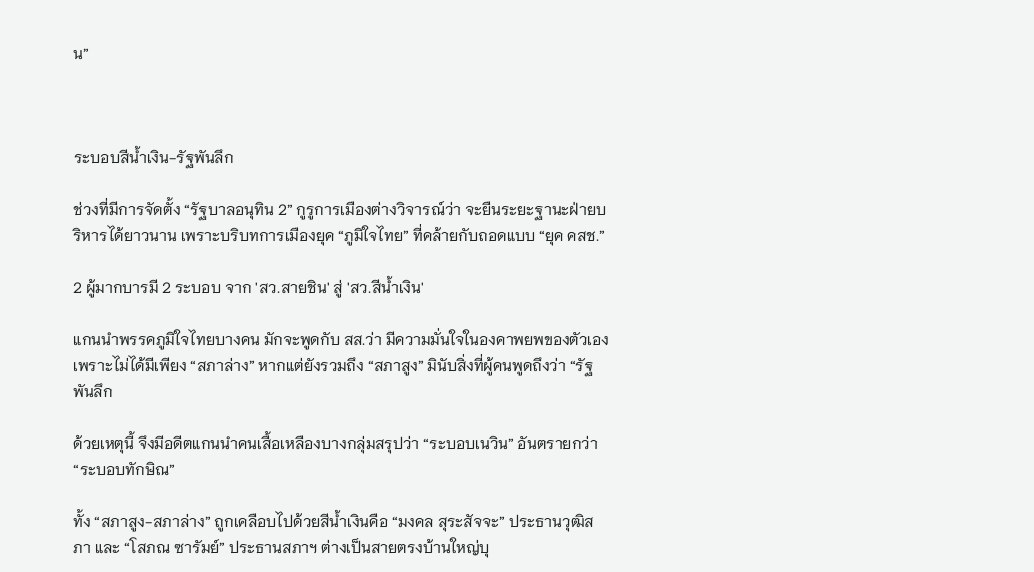น”



ระบอบสีน้ำเงิน-รัฐพันลึก

ช่วงที่มีการจัดตั้ง “รัฐบาลอนุทิน 2” กูรูการเมืองต่างวิจารณ์ว่า จะยืนระยะฐานะฝ่ายบริหารได้ยาวนาน เพราะบริบทการเมืองยุค “ภูมิใจไทย” ที่คล้ายกับถอดแบบ “ยุค คสช.”

2 ผู้มากบารมี 2 ระบอบ จาก 'สว.สายชิน' สู่ 'สว.สีน้ำเงิน'

แกนนำพรรคภูมิใจไทยบางคน มักจะพูดกับ สส.ว่า มีความมั่นใจในองคาพยพของตัวเอง เพราะไม่ได้มีเพียง “สภาล่าง” หากแต่ยังรวมถึง “สภาสูง” มินับสิ่งที่ผู้คนพูดถึงว่า “รัฐพันลึก

ด้วยเหตุนี้ จึงมีอดีตแกนนำคนเสื้อเหลืองบางกลุ่มสรุปว่า “ระบอบเนวิน” อันตรายกว่า “ระบอบทักษิณ”

ทั้ง “สภาสูง-สภาล่าง” ถูกเคลือบไปด้วยสีน้ำเงินคือ “มงคล สุระสัจจะ” ประธานวุฒิสภา และ “โสภณ ซารัมย์” ประธานสภาฯ ต่างเป็นสายตรงบ้านใหญ่บุ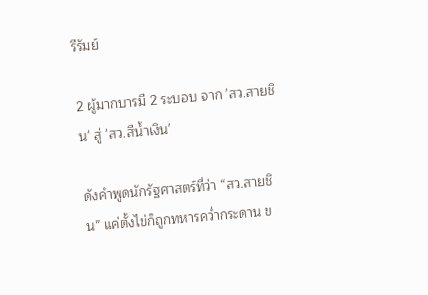รีรัมย์

2 ผู้มากบารมี 2 ระบอบ จาก 'สว.สายชิน' สู่ 'สว.สีน้ำเงิน'

ดังคำพูดนักรัฐศาสตร์ที่ว่า “สว.สายชิน” แค่ตั้งไข่ก็ถูกทหารคว่ำกระดาน ข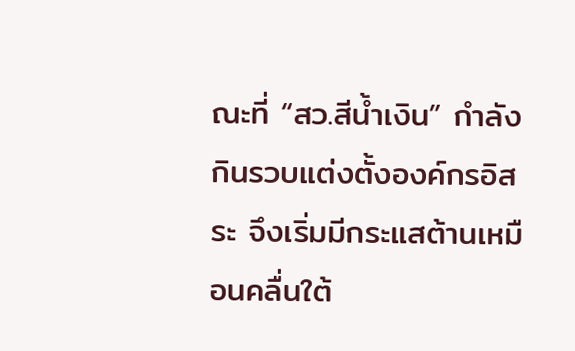ณะที่ “สว.สีน้ำเงิน” กำลังกินรวบแต่งตั้งองค์กรอิสระ จึงเริ่มมีกระแสต้านเหมือนคลื่นใต้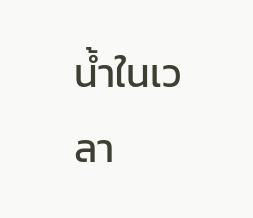น้ำในเวลา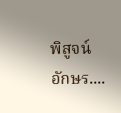พิสูจน์อักษร....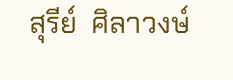สุรีย์  ศิลาวงษ์